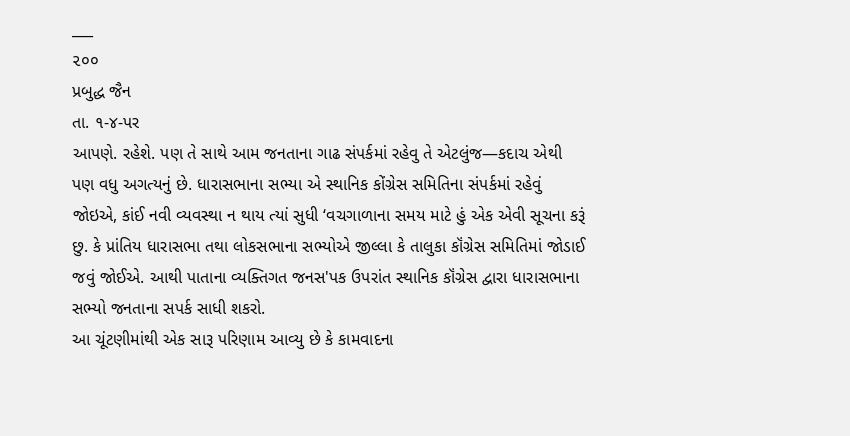___
૨૦૦
પ્રબુદ્ધ જૈન
તા. ૧-૪-પર
આપણે. રહેશે. પણ તે સાથે આમ જનતાના ગાઢ સંપર્કમાં રહેવુ તે એટલુંજ—કદાચ એથી પણ વધુ અગત્યનું છે. ધારાસભાના સભ્યા એ સ્થાનિક કોંગ્રેસ સમિતિના સંપર્કમાં રહેવું જોઇએ, કાંઈ નવી વ્યવસ્થા ન થાય ત્યાં સુધી ‘વચગાળાના સમય માટે હું એક એવી સૂચના કરૂં છુ. કે પ્રાંતિય ધારાસભા તથા લોકસભાના સભ્યોએ જીલ્લા કે તાલુકા કૉંગ્રેસ સમિતિમાં જોડાઈ જવું જોઈએ. આથી પાતાના વ્યક્તિગત જનસ'પક ઉપરાંત સ્થાનિક કૉંગ્રેસ દ્વારા ધારાસભાના સભ્યો જનતાના સપર્ક સાધી શકરો.
આ ચૂંટણીમાંથી એક સારૂ પરિણામ આવ્યુ છે કે કામવાદના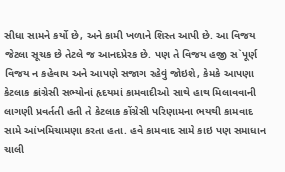સીધા સામને કર્યો છે, અને કામી ખળાને શિસ્ત આપી છે. આ વિજય જેટલા સૂચક છે તેટલે જ આનદપ્રેરક છે. પણ તે વિજય હજી સ`પૂર્ણ વિજય ન કહેવાય અને આપણે સજાગ રહેવું જોઇશે, કેમકે આપણા કેટલાક ક્રાંગ્રેસી સભ્યોનાં હૃદયમાં કામવાદીઓ સાથે હાથ મિલાવવાની લાગણી પ્રવર્તતી હતી તે કેટલાક કોંગ્રેસી પરિણામના ભયથી કામવાદ સામે આંખમિચામણા કરતા હતા. હવે કામવાદ સામે કાઇ પણ સમાધાન ચાલી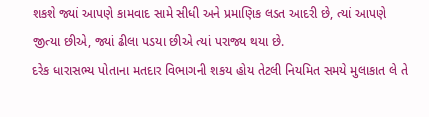શકશે જ્યાં આપણે કામવાદ સામે સીધી અને પ્રમાણિક લડત આદરી છે, ત્યાં આપણે જીત્યા છીએ, જ્યાં ઢીલા પડયા છીએ ત્યાં પરાજ્ય થયા છે.
દરેક ધારાસભ્ય પોતાના મતદાર વિભાગની શકય હોય તેટલી નિયમિત સમયે મુલાકાત લે તે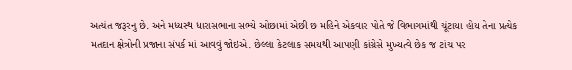અત્યંત જરૂરનુ છે. અને મધ્યસ્થ ધારાસભાના સભ્યે ઓછામાં એછી છ મહિને એકવાર પોતે જે વિભાગમાંથી ચૂંટાયા હોય તેના પ્રત્યેક મતદાન ક્ષેત્રોની પ્રજાના સંપર્ક માં આવવું જોઇએ. છેલ્લા કેટલાક સમયથી આપણી કાંગ્રેસે મુખ્યત્વે છેક જ ટાંચ પર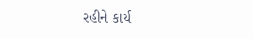રહીને કાર્ય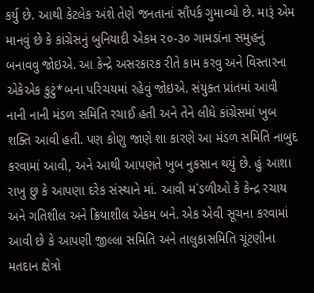કર્યુ છે. આથી કેટલેક અંશે તેણે જનતાનાં સૌંપર્ક ગુમાવ્યો છે. મારૂં એમ માનવું છે કે કાંગ્રેસનું બુનિયાદી એકમ ૨૦-૩૦ ગામડાંના સમુહનું બનાવવુ જોઇએ. આ કેન્દ્રે અસરકારક રીતે કામ કરવુ અને વિસ્તારના એકેએક કુટું*બના પરિચયમાં રહેવું જોઇએ. સંયુક્ત પ્રાંતમાં આવી નાની નાની મંડળ સમિતિ રચાઈ હતી અને તેને લીધે કાંગ્રેસમાં ખુબ શક્તિ આવી હતી. પણ કોણુ જાણે શા કારણે આ મંડળ સમિતિ નાબુદ કરવામાં આવી, અને આથી આપણતે ખુબ નુકસાન થયું છે. હું આશા રાખુ છુ કે આપણા દરેક સંસ્થાને માં. આવી મ`ડળીઓ કે કેન્દ્ર રચાય અને ગતિશીલ અને ક્રિયાશીલ એકમ બને. એક એવી સૂચના કરવામાં આવી છે કે આપણી જીલ્લા સમિતિ અને તાલુકાસમિતિ ચૂંટણીના મતદાન ક્ષેત્રો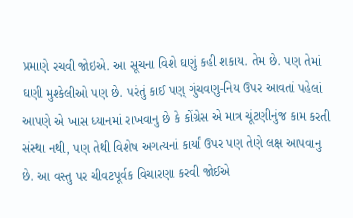પ્રમાણે રચવી જોઇએ. આ સૂચના વિશે ઘણું કહી શકાય. તેમ છે. પણ તેમાં ઘણી મુશ્કેલીઓ પણ છે. પરંતું કાઈ પણ્ ગુંચવણુ-નિય ઉપર આવતાં પહેલાં આપણે એ ખાસ ધ્યાનમાં રાખવાનુ છે કે કોંગ્રેસ એ માત્ર ચૂંટણીનુંજ કામ કરતી સંસ્થા નથી, પણ તેથી વિશેષ અગત્યનાં કાર્યાં ઉપર પણ તેણે લક્ષ આપવાનુ છે. આ વસ્તુ પર ચીવટપૂર્વક વિચારણા કરવી જોઈએ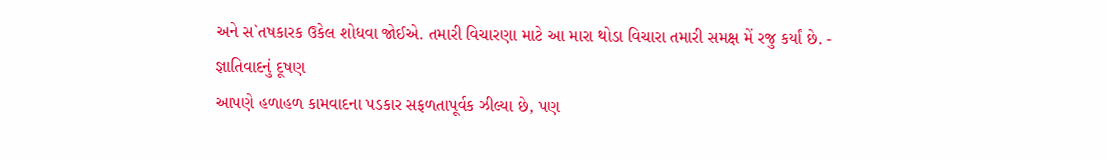અને સ`તષકારક ઉકેલ શોધવા જોઈએ. તમારી વિચારણા માટે આ મારા થોડા વિચારા તમારી સમક્ષ મેં રજુ કર્યાં છે. -
જ્ઞાતિવાદનું દૂષણ
આપણે હળાહળ કામવાદના પડકાર સફળતાપૂર્વક ઝીલ્યા છે, પણ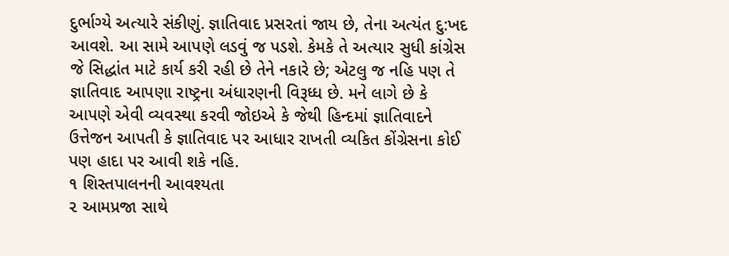દુર્ભાગ્યે અત્યારે સંકીણું. જ્ઞાતિવાદ પ્રસરતાં જાય છે, તેના અત્યંત દુ:ખદ આવશે. આ સામે આપણે લડવું જ પડશે. કેમકે તે અત્યાર સુધી કાંગ્રેસ જે સિદ્ધાંત માટે કાર્ય કરી રહી છે તેને નકારે છે; એટલુ જ નહિ પણ તે જ્ઞાતિવાદ આપણા રાષ્ટ્રના અંધારણની વિરૂધ્ધ છે. મને લાગે છે કે આપણે એવી વ્યવસ્થા કરવી જોઇએ કે જેથી હિન્દમાં જ્ઞાતિવાદને ઉત્તેજન આપતી કે જ્ઞાતિવાદ પર આધાર રાખતી વ્યકિત કોંગ્રેસના કોઈ પણ હાદા પર આવી શકે નહિ.
૧ શિસ્તપાલનની આવશ્યતા
૨ આમપ્રજા સાથે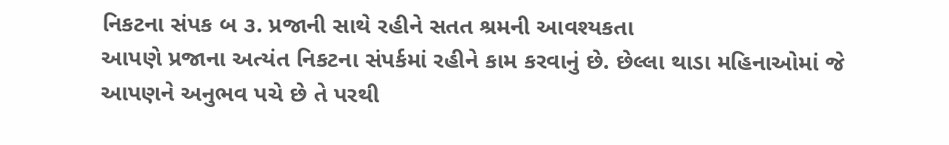નિકટના સંપક બ ૩. પ્રજાની સાથે રહીને સતત શ્રમની આવશ્યકતા
આપણે પ્રજાના અત્યંત નિકટના સંપર્કમાં રહીને કામ કરવાનું છે. છેલ્લા થાડા મહિનાઓમાં જે આપણને અનુભવ પચે છે તે પરથી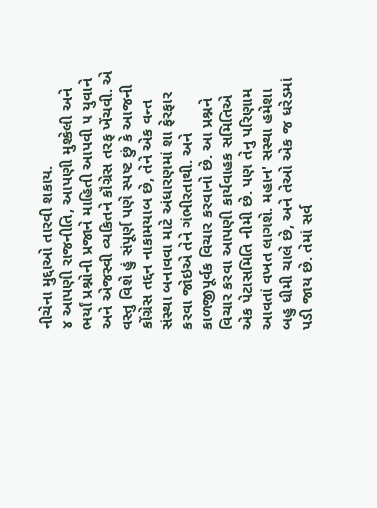નીચેના મુદ્દાઓ તારવી શકાય.
૪ આપણી રાજનીતિ, આપણી મુશ્કેલી અને ભર્યાં પ્રશ્નોની પ્રજાને માહિતી આપવી ૫ યુવાને અને એજસ્વી વ્યકિતને કૉંગ્રેસ તરફ ખેંચવી. એ વસ્તુ વિશે હું સંપૂર્ણ પણે સ્પષ્ટ છું કે આજની કોંગ્રેસ તદ્દન નાકામયાબ છે, તેને એક વન્ત સંસ્થા બનાવવા માટે અંધારણમાં શા ફેરફાર કરવા જોઇએ તેને ગંભીરતાથી. અને કાળજીપૂર્વક વિચાર કરવાનો છે. આ પ્રશ્નને વિચાર કરવા આપણી કાર્યવાહક સમિતિએ એક પેટાસમિતિ નીમી છે. પણ તેનુ પરિણામ આવતાં વખત લાગશે. મહાન' સસ્થા હમેશા બહુ ધીમી ચાલે છે, અને તેઓ એક જ ધરેડમાં પડી જાય છે. તેમાં સર્વ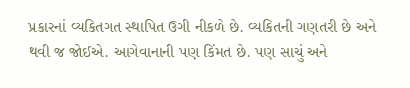પ્રકારનાં વ્યકિતગત સ્થાપિત ઉગી નીકળે છે. વ્યકિતની ગણતરી છે અને થવી જ જોઈએ. આગેવાનાની પણ કિંમત છે. પણ સાચું અને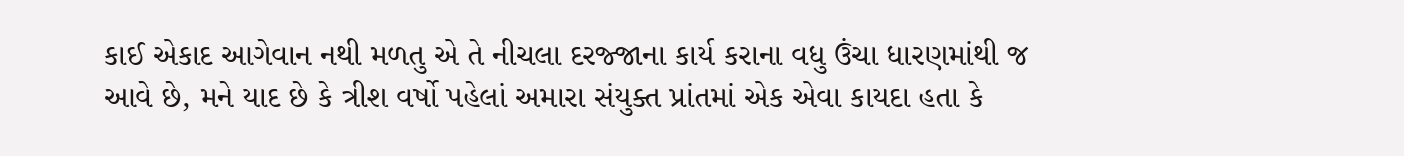કાઈ એકાદ આગેવાન નથી મળતુ એ તે નીચલા દરજ્જાના કાર્ય કરાના વધુ ઉંચા ધારણમાંથી જ આવે છે, મને યાદ છે કે ત્રીશ વર્ષો પહેલાં અમારા સંયુક્ત પ્રાંતમાં એક એવા કાયદા હતા કે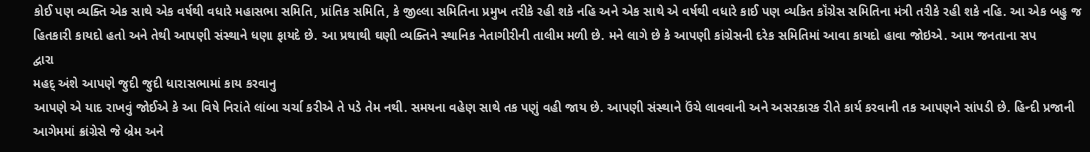કોઈ પણ વ્યક્તિ એક સાથે એક વર્ષથી વધારે મહાસભા સમિતિ, પ્રાંતિક સમિતિ, કે જીલ્લા સમિતિના પ્રમુખ તરીકે રહી શકે નહિ અને એક સાથે એ વર્ષથી વધારે કાઈ પણ વ્યકિત કૉંગ્રેસ સમિતિના મંત્રી તરીકે રહી શકે નહિ. આ એક બહુ જ હિતકારી કાયદો હતો અને તેથી આપણી સંસ્થાને ધણા ફાયદે છે. આ પ્રથાથી ઘણી વ્યક્તિને સ્થાનિક નેતાગીરીની તાલીમ મળી છે. મને લાગે છે કે આપણી કાંગ્રેસની દરેક સમિતિમાં આવા કાયદો હાવા જોઇએ. આમ જનતાના સપ
દ્વારા
મહદ્ અંશે આપણે જુદી જુદી ધારાસભામાં કાય કરવાનુ
આપણે એ યાદ રાખવું જોઈએ કે આ વિષે નિરાંતે લાંબા ચર્ચા કરીએ તે પડે તેમ નથી. સમયના વહેણ સાથે તક પણું વહી જાય છે. આપણી સંસ્થાને ઉંચે લાવવાની અને અસરકારક રીતે કાર્ય કરવાની તક આપણને સાંપડી છે. હિન્દી પ્રજાની આગેમમાં ક્રાંગ્રેસે જે બ્રેમ અને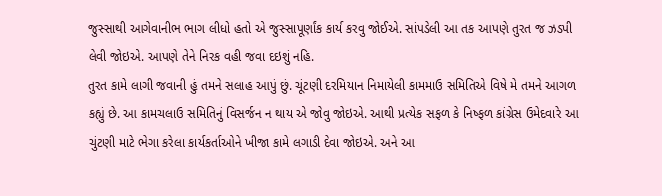જુસ્સાથી આગેવાનીભ ભાગ લીધો હતો એ જુસ્સાપૂર્ણાંક કાર્ય કરવુ જોઈએ. સાંપડેલી આ તક આપણે તુરત જ ઝડપી લેવી જોઇએ. આપણે તેને નિરક વહી જવા દઇશું નહિ.
તુરત કામે લાગી જવાની હું તમને સલાહ આપું છું. ચૂંટણી દરમિયાન નિમાયેલી કામમાઉ સમિતિએ વિષે મે તમને આગળ કહ્યું છે. આ કામચલાઉ સમિતિનું વિસર્જન ન થાય એ જોવુ જોઇએ. આથી પ્રત્યેક સફળ કે નિષ્ફળ કાંગ્રેસ ઉમેદવારે આ ચુંટણી માટે ભેગા કરેલા કાર્યકર્તાઓને ખીજા કામે લગાડી દેવા જોઇએ. અને આ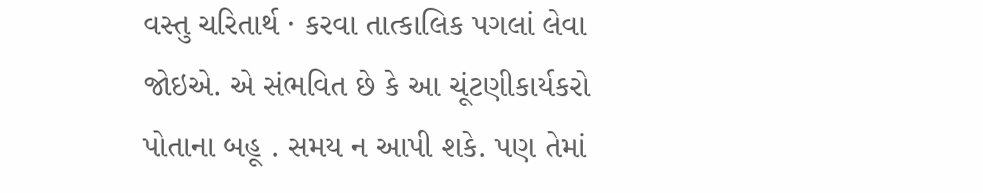વસ્તુ ચરિતાર્થ · કરવા તાત્કાલિક પગલાં લેવા જોઇએ. એ સંભવિત છે કે આ ચૂંટણીકાર્યકરો પોતાના બહૂ . સમય ન આપી શકે. પણ તેમાં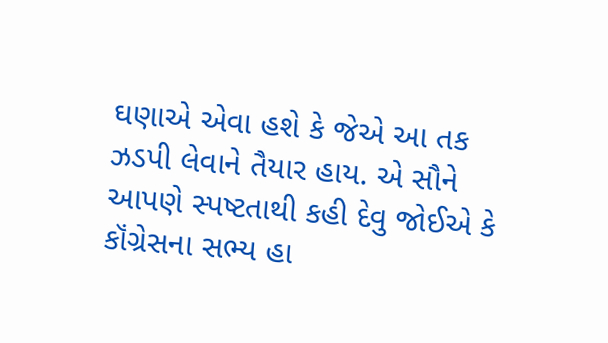ઘણાએ એવા હશે કે જેએ આ તક ઝડપી લેવાને તૈયાર હાય. એ સૌને આપણે સ્પષ્ટતાથી કહી દેવુ જોઈએ કે કૉંગ્રેસના સભ્ય હા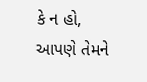કે ન હો, આપણે તેમને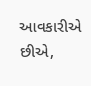આવકારીએ છીએ,